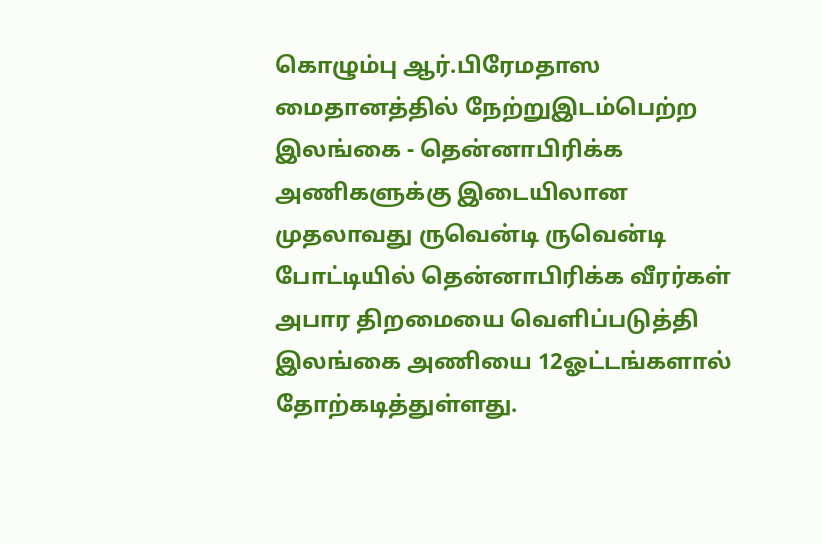கொழும்பு ஆர்.பிரேமதாஸ மைதானத்தில் நேற்றுஇடம்பெற்ற இலங்கை - தென்னாபிரிக்க அணிகளுக்கு இடையிலான முதலாவது ருவென்டி ருவென்டி போட்டியில் தென்னாபிரிக்க வீரர்கள் அபார திறமையை வெளிப்படுத்தி இலங்கை அணியை 12ஓட்டங்களால் தோற்கடித்துள்ளது.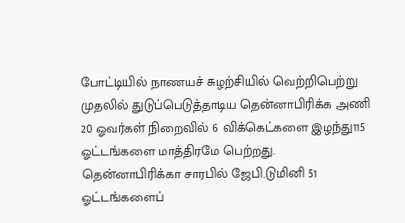போட்டியில் நாணயச் சுழற்சியில் வெற்றிபெற்று முதலில் துடுப்பெடுத்தாடிய தென்னாபிரிக்க அணி 20 ஓவர்கள் நிறைவில் 6 விக்கெட்களை இழந்து115 ஓட்டங்களை மாத்திரமே பெற்றது.
தென்னாபிரிக்கா சாரபில் ஜேபி.டுமினி 51 ஓட்டங்களைப்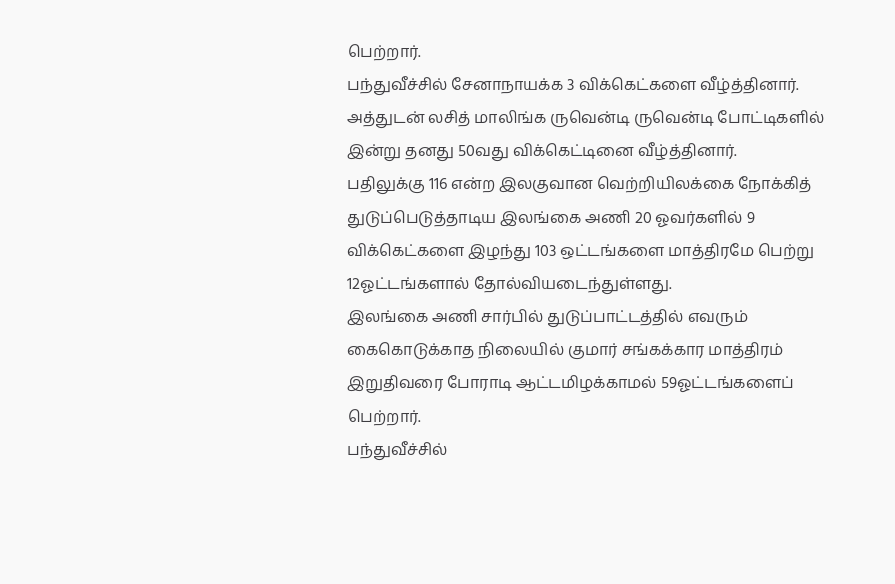பெற்றார்.
பந்துவீச்சில் சேனாநாயக்க 3 விக்கெட்களை வீழ்த்தினார். அத்துடன் லசித் மாலிங்க ருவென்டி ருவென்டி போட்டிகளில் இன்று தனது 50வது விக்கெட்டினை வீழ்த்தினார்.
பதிலுக்கு 116 என்ற இலகுவான வெற்றியிலக்கை நோக்கித் துடுப்பெடுத்தாடிய இலங்கை அணி 20 ஓவர்களில் 9 விக்கெட்களை இழந்து 103 ஒட்டங்களை மாத்திரமே பெற்று 12ஓட்டங்களால் தோல்வியடைந்துள்ளது.
இலங்கை அணி சார்பில் துடுப்பாட்டத்தில் எவரும் கைகொடுக்காத நிலையில் குமார் சங்கக்கார மாத்திரம் இறுதிவரை போராடி ஆட்டமிழக்காமல் 59ஓட்டங்களைப் பெற்றார்.
பந்துவீச்சில்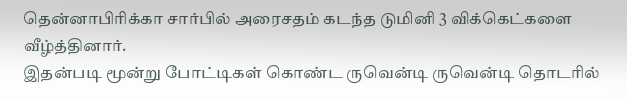தென்னாபிரிக்கா சார்பில் அரைசதம் கடந்த டுமினி 3 விக்கெட்களை வீழ்த்தினார்.
இதன்படி மூன்று போட்டிகள் கொண்ட ருவென்டி ருவென்டி தொடரில்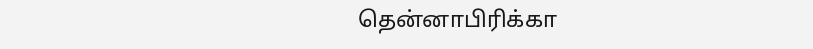தென்னாபிரிக்கா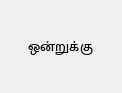ஒன்றுக்கு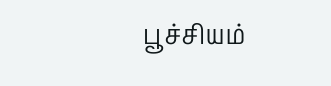பூச்சியம்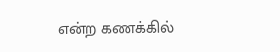என்ற கணக்கில்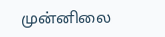முன்னிலை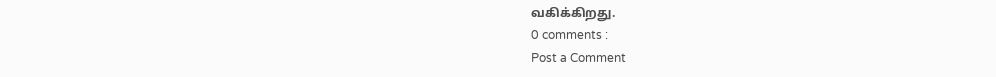வகிக்கிறது.
0 comments :
Post a Comment